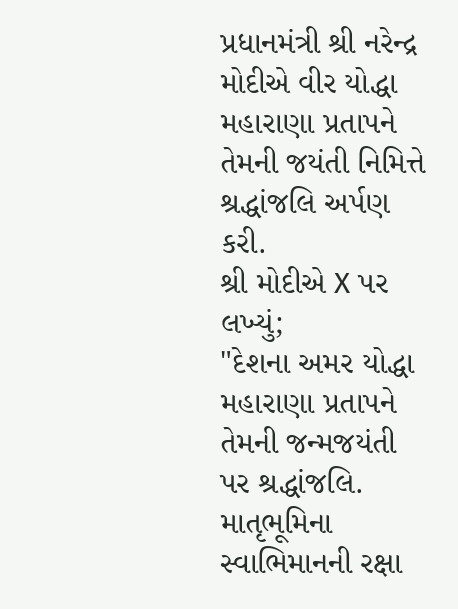પ્રધાનમંત્રી શ્રી નરેન્દ્ર મોદીએ વીર યોદ્ધા મહારાણા પ્રતાપને તેમની જયંતી નિમિત્તે શ્રદ્ધાંજલિ અર્પણ કરી.
શ્રી મોદીએ X પર લખ્યું;
"દેશના અમર યોદ્ધા મહારાણા પ્રતાપને તેમની જન્મજયંતી પર શ્રદ્ધાંજલિ. માતૃભૂમિના સ્વાભિમાનની રક્ષા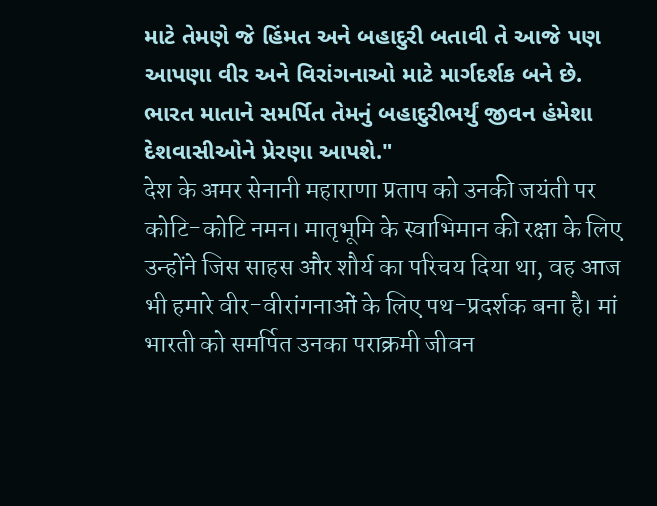માટે તેમણે જે હિંમત અને બહાદુરી બતાવી તે આજે પણ આપણા વીર અને વિરાંગનાઓ માટે માર્ગદર્શક બને છે. ભારત માતાને સમર્પિત તેમનું બહાદુરીભર્યું જીવન હંમેશા દેશવાસીઓને પ્રેરણા આપશે."
देश के अमर सेनानी महाराणा प्रताप को उनकी जयंती पर कोटि-कोटि नमन। मातृभूमि के स्वाभिमान की रक्षा के लिए उन्होंने जिस साहस और शौर्य का परिचय दिया था, वह आज भी हमारे वीर-वीरांगनाओं के लिए पथ-प्रदर्शक बना है। मां भारती को समर्पित उनका पराक्रमी जीवन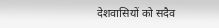देशवासियों को सदैव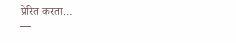प्रेरित करता…
—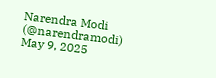Narendra Modi (@narendramodi) May 9, 2025